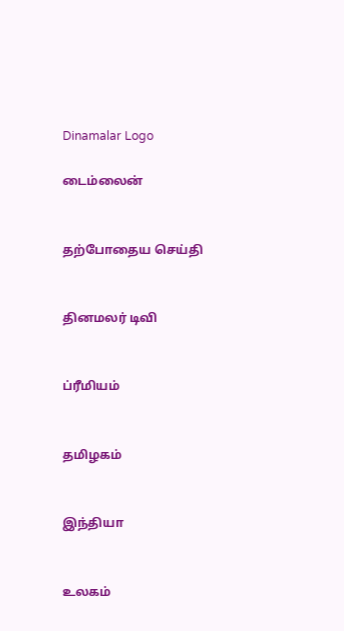Dinamalar Logo

டைம்லைன்


தற்போதைய செய்தி


தினமலர் டிவி


ப்ரீமியம்


தமிழகம்


இந்தியா


உலகம்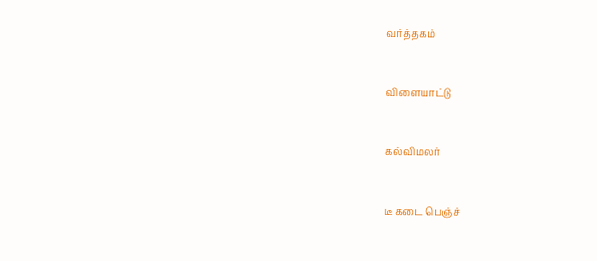வர்த்தகம்


விளையாட்டு


கல்விமலர்


டீ கடை பெஞ்ச்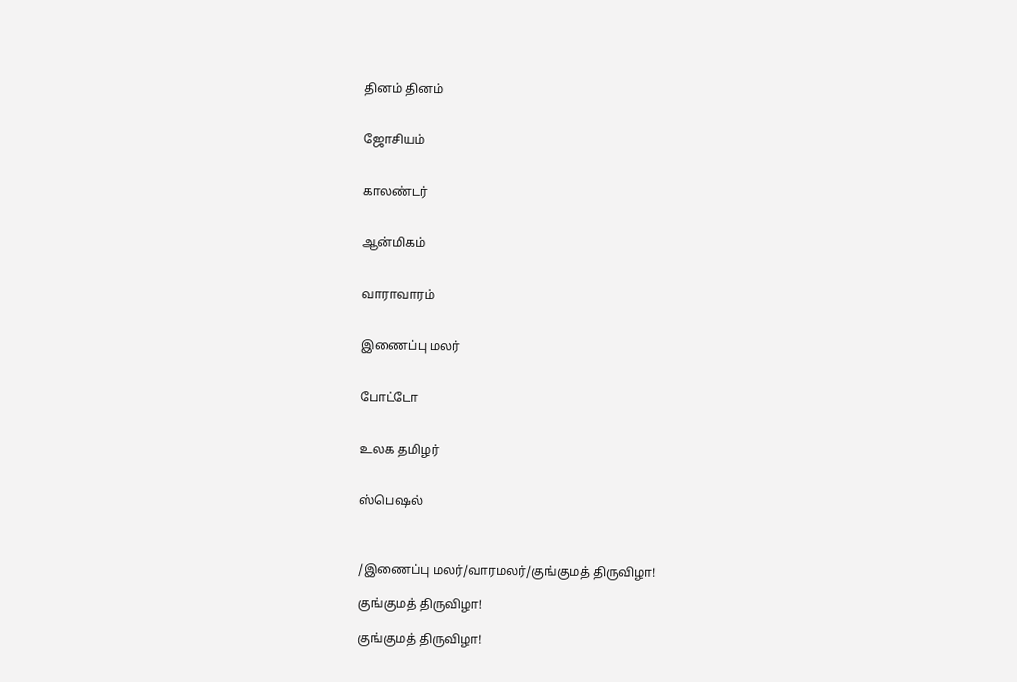தினம் தினம்


ஜோசியம்


காலண்டர்


ஆன்மிகம்


வாராவாரம்


இணைப்பு மலர்


போட்டோ


உலக தமிழர்


ஸ்பெஷல்



/இணைப்பு மலர்/வாரமலர்/குங்குமத் திருவிழா!

குங்குமத் திருவிழா!

குங்குமத் திருவிழா!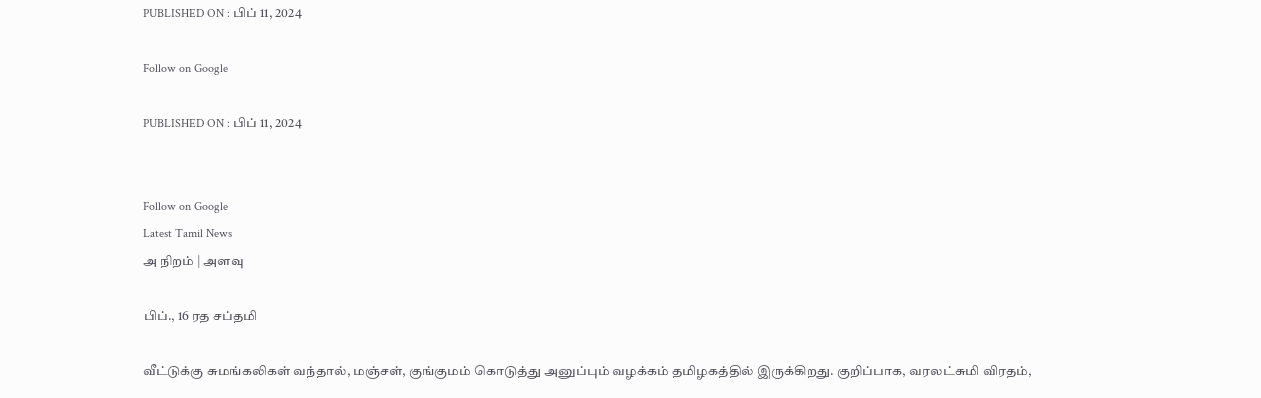PUBLISHED ON : பிப் 11, 2024

Follow on Google

PUBLISHED ON : பிப் 11, 2024


Follow on Google
Latest Tamil News
அ நிறம் | அளவு

பிப்., 16 ரத சப்தமி

வீட்டுக்கு சுமங்கலிகள் வந்தால், மஞ்சள், குங்குமம் கொடுத்து அனுப்பும் வழக்கம் தமிழகத்தில் இருக்கிறது. குறிப்பாக, வரலட்சுமி விரதம்,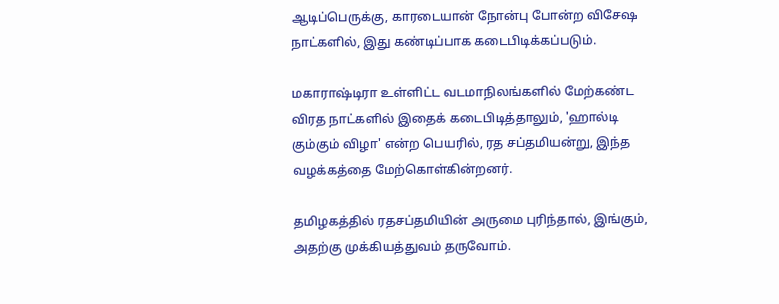ஆடிப்பெருக்கு, காரடையான் நோன்பு போன்ற விசேஷ நாட்களில், இது கண்டிப்பாக கடைபிடிக்கப்படும்.

மகாராஷ்டிரா உள்ளிட்ட வடமாநிலங்களில் மேற்கண்ட விரத நாட்களில் இதைக் கடைபிடித்தாலும், 'ஹால்டி கும்கும் விழா' என்ற பெயரில், ரத சப்தமியன்று, இந்த வழக்கத்தை மேற்கொள்கின்றனர்.

தமிழகத்தில் ரதசப்தமியின் அருமை புரிந்தால், இங்கும், அதற்கு முக்கியத்துவம் தருவோம்.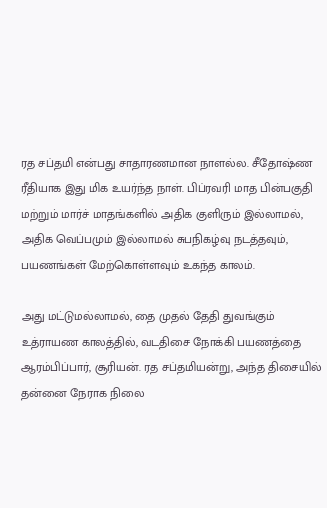ரத சப்தமி என்பது சாதாரணமான நாளல்ல. சீதோஷ்ண ரீதியாக இது மிக உயர்ந்த நாள். பிப்ரவரி மாத பின்பகுதி மற்றும் மார்ச் மாதங்களில் அதிக குளிரும் இல்லாமல், அதிக வெப்பமும் இல்லாமல் சுபநிகழ்வு நடத்தவும், பயணங்கள் மேற்கொள்ளவும் உகந்த காலம்.

அது மட்டுமல்லாமல், தை முதல் தேதி துவங்கும் உத்ராயண காலத்தில், வடதிசை நோக்கி பயணத்தை ஆரம்பிப்பார், சூரியன். ரத சப்தமியன்று, அந்த திசையில் தன்னை நேராக நிலை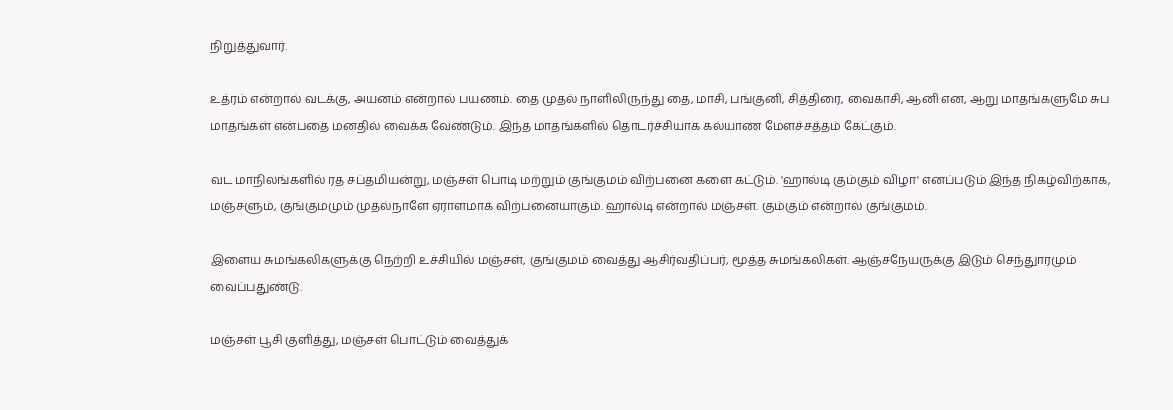நிறுத்துவார்.

உத்ரம் என்றால் வடக்கு, அயனம் என்றால் பயணம். தை முதல் நாளிலிருந்து தை, மாசி, பங்குனி, சித்திரை, வைகாசி, ஆனி என, ஆறு மாதங்களுமே சுப மாதங்கள் என்பதை மனதில் வைக்க வேண்டும். இந்த மாதங்களில் தொடர்ச்சியாக கல்யாண மேளச்சத்தம் கேட்கும்.

வட மாநிலங்களில் ரத சப்தமியன்று, மஞ்சள் பொடி மற்றும் குங்குமம் விற்பனை களை கட்டும். 'ஹால்டி கும்கும் விழா' எனப்படும் இந்த நிகழ்விற்காக, மஞ்சளும், குங்குமமும் முதல்நாளே ஏராளமாக விற்பனையாகும். ஹால்டி என்றால் மஞ்சள். கும்கும் என்றால் குங்குமம்.

இளைய சுமங்கலிகளுக்கு நெற்றி உச்சியில் மஞ்சள், குங்குமம் வைத்து ஆசிர்வதிப்பர், மூத்த சுமங்கலிகள். ஆஞ்சநேயருக்கு இடும் செந்துாரமும் வைப்பதுண்டு.

மஞ்சள் பூசி குளித்து, மஞ்சள் பொட்டும் வைத்துக்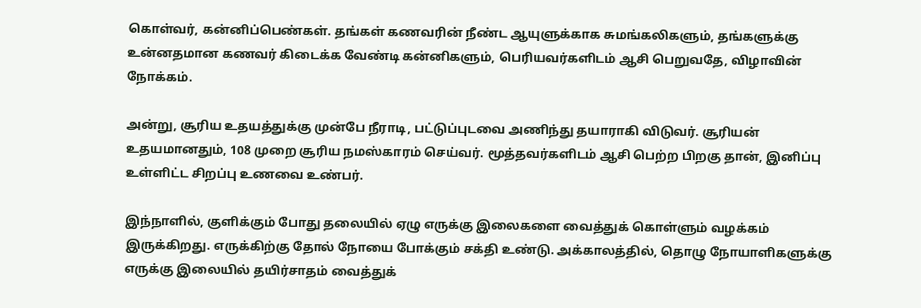கொள்வர், கன்னிப்பெண்கள். தங்கள் கணவரின் நீண்ட ஆயுளுக்காக சுமங்கலிகளும், தங்களுக்கு உன்னதமான கணவர் கிடைக்க வேண்டி கன்னிகளும், பெரியவர்களிடம் ஆசி பெறுவதே, விழாவின் நோக்கம்.

அன்று, சூரிய உதயத்துக்கு முன்பே நீராடி, பட்டுப்புடவை அணிந்து தயாராகி விடுவர். சூரியன் உதயமானதும், 108 முறை சூரிய நமஸ்காரம் செய்வர். மூத்தவர்களிடம் ஆசி பெற்ற பிறகு தான், இனிப்பு உள்ளிட்ட சிறப்பு உணவை உண்பர்.

இந்நாளில், குளிக்கும் போது தலையில் ஏழு எருக்கு இலைகளை வைத்துக் கொள்ளும் வழக்கம் இருக்கிறது. எருக்கிற்கு தோல் நோயை போக்கும் சக்தி உண்டு. அக்காலத்தில், தொழு நோயாளிகளுக்கு எருக்கு இலையில் தயிர்சாதம் வைத்துக்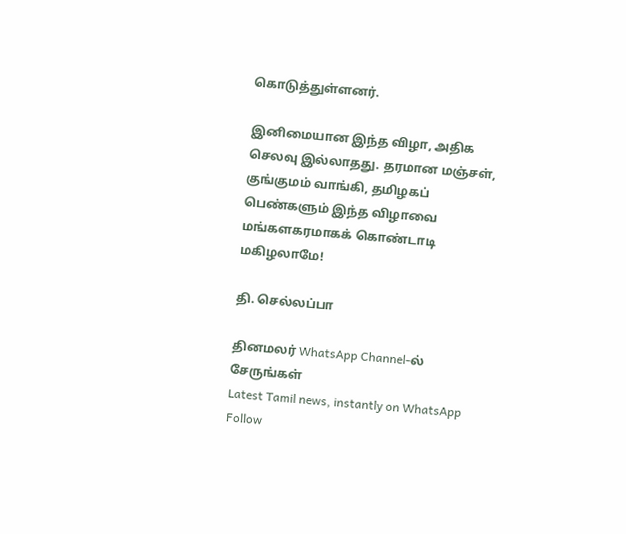கொடுத்துள்ளனர்.

இனிமையான இந்த விழா, அதிக செலவு இல்லாதது. தரமான மஞ்சள், குங்குமம் வாங்கி, தமிழகப் பெண்களும் இந்த விழாவை மங்களகரமாகக் கொண்டாடி மகிழலாமே!

தி. செல்லப்பா

தினமலர் WhatsApp Channel-ல் சேருங்கள்
Latest Tamil news, instantly on WhatsApp
Follow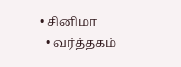• சினிமா
  • வர்த்தகம்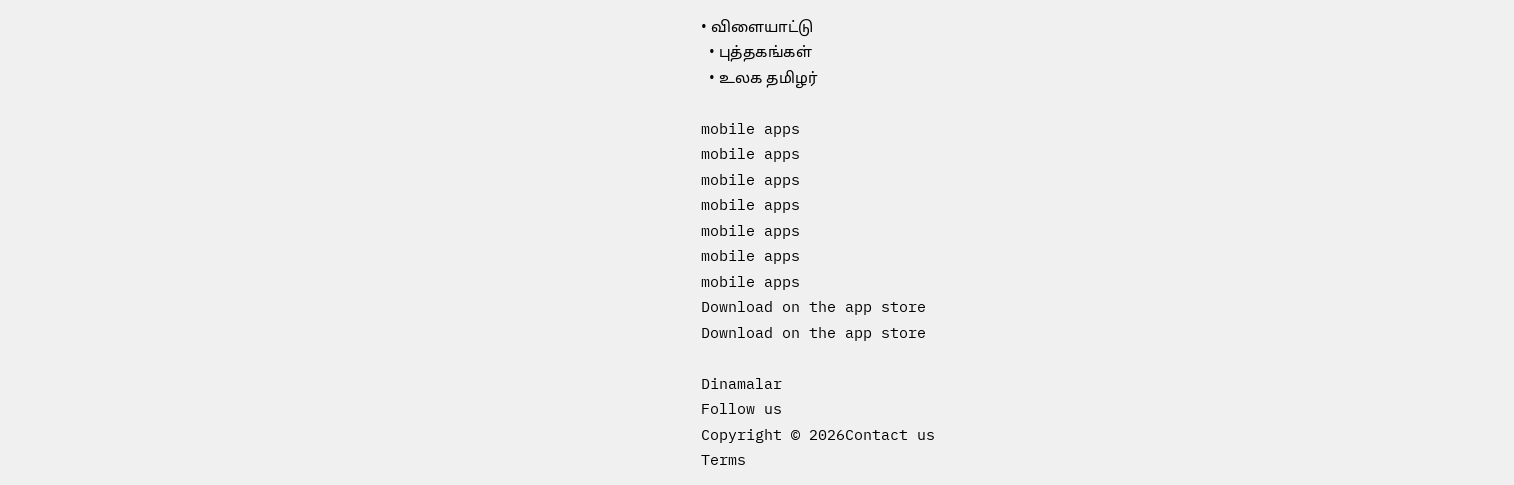• விளையாட்டு
  • புத்தகங்கள்
  • உலக தமிழர்

mobile apps
mobile apps
mobile apps
mobile apps
mobile apps
mobile apps
mobile apps
Download on the app store
Download on the app store

Dinamalar
Follow us
Copyright © 2026Contact us
Terms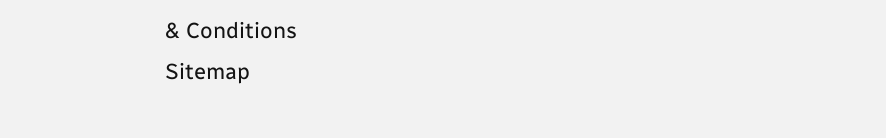& Conditions
Sitemap